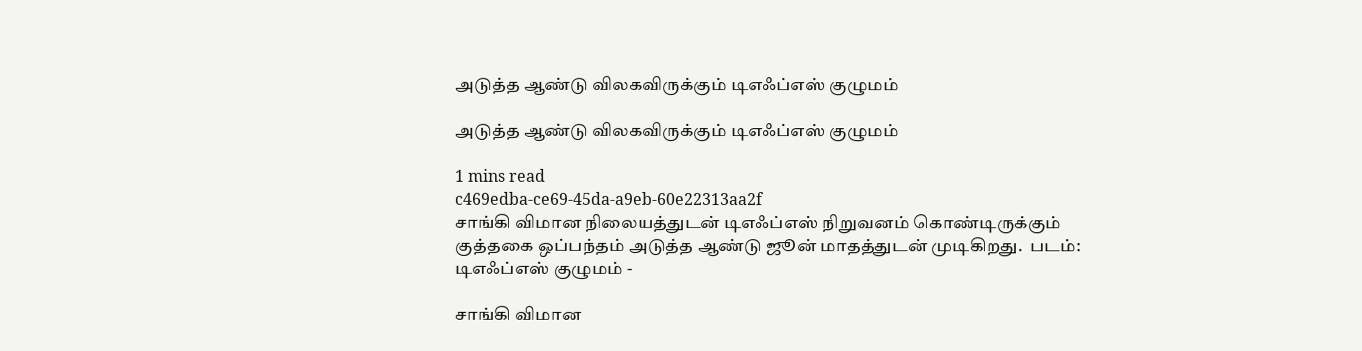அடுத்த ஆண்டு விலகவிருக்கும் டிஎஃப்எஸ் குழுமம்

அடுத்த ஆண்டு விலகவிருக்கும் டிஎஃப்எஸ் குழுமம்

1 mins read
c469edba-ce69-45da-a9eb-60e22313aa2f
சாங்கி விமான நிலையத்துடன் டிஎஃப்எஸ் நிறுவனம் கொண்டிருக்கும் குத்தகை ஒப்பந்தம் அடுத்த ஆண்டு ஜூன் மாதத்துடன் முடிகிறது.  படம்: டிஎஃப்எஸ் குழுமம் -

சாங்கி விமான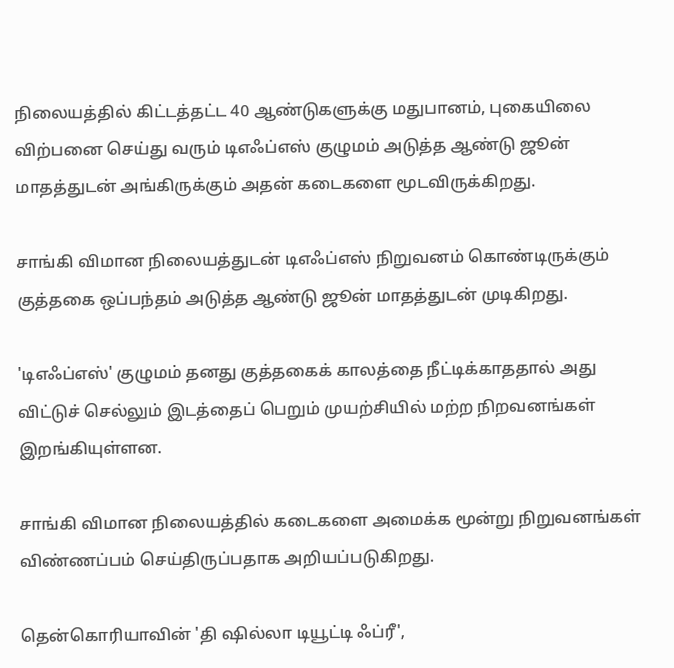நிலையத்தில் கிட்டத்தட்ட 40 ஆண்டுகளுக்கு மதுபானம், புகையிலை விற்பனை செய்து வரும் டிஎஃப்எஸ் குழுமம் அடுத்த ஆண்டு ஜூன் மாதத்துடன் அங்கிருக்கும் அதன் கடைகளை மூடவிருக்கிறது.

சாங்கி விமான நிலையத்துடன் டிஎஃப்எஸ் நிறுவனம் கொண்டிருக்கும் குத்தகை ஒப்பந்தம் அடுத்த ஆண்டு ஜூன் மாதத்துடன் முடிகிறது.

'டிஎஃப்எஸ்' குழுமம் தனது குத்தகைக் காலத்தை நீட்டிக்காததால் அது விட்டுச் செல்லும் இடத்தைப் பெறும் முயற்சியில் மற்ற நிறவனங்கள் இறங்கியுள்ளன.

சாங்கி விமான நிலையத்தில் கடைகளை அமைக்க மூன்று நிறுவனங்கள் விண்ணப்பம் செய்திருப்பதாக அறியப்படுகிறது.

தென்கொரியாவின் 'தி ஷில்லா டியூட்டி ஃப்ரீ',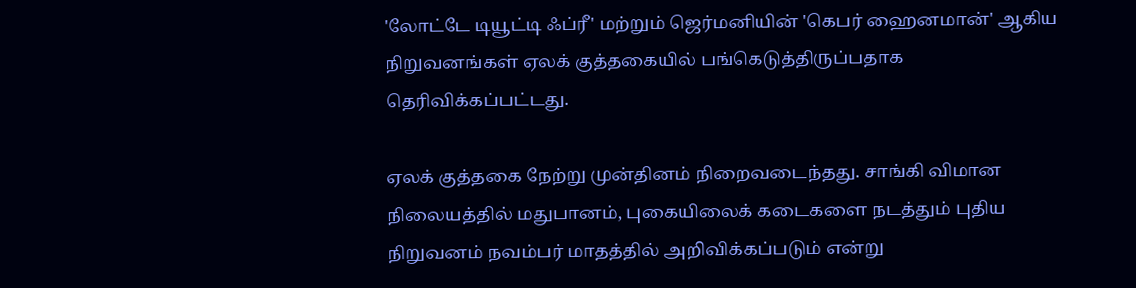'லோட்டே டியூட்டி ஃப்ரீ' மற்றும் ஜெர்மனியின் 'கெபர் ஹைனமான்' ஆகிய நிறுவனங்கள் ஏலக் குத்தகையில் பங்கெடுத்திருப்பதாக தெரிவிக்கப்பட்டது.

ஏலக் குத்தகை நேற்று முன்தினம் நிறைவடைந்தது. சாங்கி விமான நிலையத்தில் மதுபானம், புகையிலைக் கடைகளை நடத்தும் புதிய நிறுவனம் நவம்பர் மாதத்தில் அறிவிக்கப்படும் என்று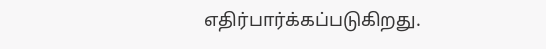எதிர்பார்க்கப்படுகிறது.